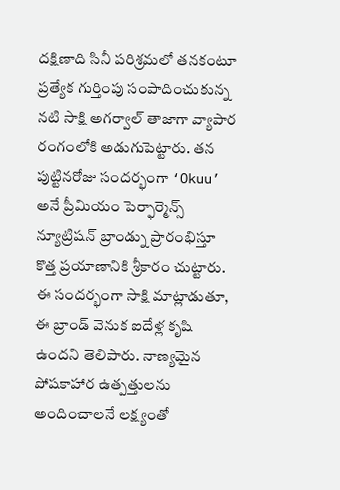దక్షిణాది సినీ పరిశ్రమలో తనకంటూ ప్రత్యేక గుర్తింపు సంపాదించుకున్న నటి సాక్షి అగర్వాల్ తాజాగా వ్యాపార రంగంలోకి అడుగుపెట్టారు. తన పుట్టినరోజు సందర్భంగా ‘Okuu’ అనే ప్రీమియం పెర్ఫార్మెన్స్ న్యూట్రిషన్ బ్రాండ్ను ప్రారంభిస్తూ కొత్త ప్రయాణానికి శ్రీకారం చుట్టారు.
ఈ సందర్భంగా సాక్షి మాట్లాడుతూ, ఈ బ్రాండ్ వెనుక ఐదేళ్ల కృషి ఉందని తెలిపారు. నాణ్యమైన పోషకాహార ఉత్పత్తులను అందించాలనే లక్ష్యంతో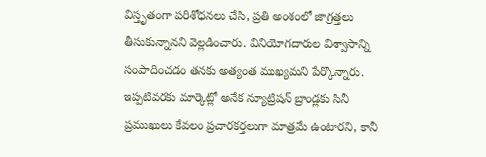విస్తృతంగా పరిశోధనలు చేసి, ప్రతి అంశంలో జాగ్రత్తలు తీసుకున్నానని వెల్లడించారు. వినియోగదారుల విశ్వాసాన్ని సంపాదించడం తనకు అత్యంత ముఖ్యమని పేర్కొన్నారు.
ఇప్పటివరకు మార్కెట్లో అనేక న్యూట్రిషన్ బ్రాండ్లకు సినీ ప్రముఖులు కేవలం ప్రచారకర్తలుగా మాత్రమే ఉంటారని, కానీ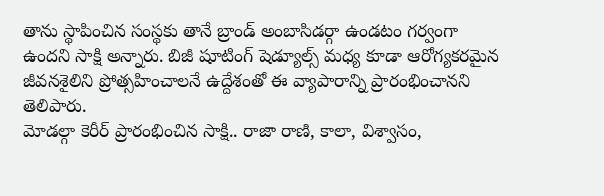తాను స్థాపించిన సంస్థకు తానే బ్రాండ్ అంబాసిడర్గా ఉండటం గర్వంగా ఉందని సాక్షి అన్నారు. బిజీ షూటింగ్ షెడ్యూల్స్ మధ్య కూడా ఆరోగ్యకరమైన జీవనశైలిని ప్రోత్సహించాలనే ఉద్దేశంతో ఈ వ్యాపారాన్ని ప్రారంభించానని తెలిపారు.
మోడల్గా కెరీర్ ప్రారంభించిన సాక్షి.. రాజా రాణి, కాలా, విశ్వాసం,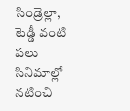సిండ్రెల్లా, టెడ్డీ వంటి పలు సినిమాల్లో నటించి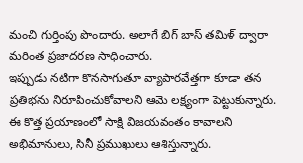మంచి గుర్తింపు పొందారు. అలాగే బిగ్ బాస్ తమిళ్ ద్వారా మరింత ప్రజాదరణ సాధించారు.
ఇప్పుడు నటిగా కొనసాగుతూ వ్యాపారవేత్తగా కూడా తన ప్రతిభను నిరూపించుకోవాలని ఆమె లక్ష్యంగా పెట్టుకున్నారు. ఈ కొత్త ప్రయాణంలో సాక్షి విజయవంతం కావాలని అభిమానులు, సినీ ప్రముఖులు ఆశిస్తున్నారు.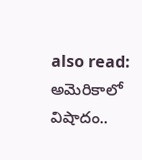also read: అమెరికాలో విషాదం..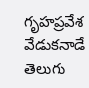గృహప్రవేశ వేడుకనాడే తెలుగు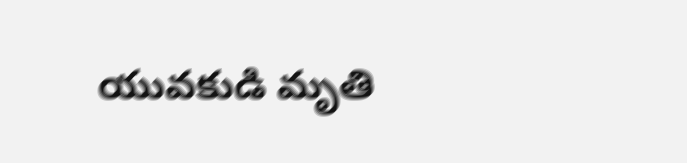యువకుడి మృతి